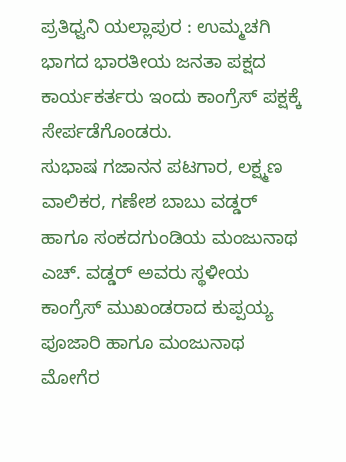ಪ್ರತಿಧ್ವನಿ ಯಲ್ಲಾಪುರ : ಉಮ್ಮಚಗಿ ಭಾಗದ ಭಾರತೀಯ ಜನತಾ ಪಕ್ಷದ ಕಾರ್ಯಕರ್ತರು ಇಂದು ಕಾಂಗ್ರೆಸ್ ಪಕ್ಷಕ್ಕೆ ಸೇರ್ಪಡೆಗೊಂಡರು.
ಸುಭಾಷ ಗಜಾನನ ಪಟಗಾರ, ಲಕ್ಷ್ಮಣ ವಾಲಿಕರ, ಗಣೇಶ ಬಾಬು ವಡ್ಡರ್ ಹಾಗೂ ಸಂಕದಗುಂಡಿಯ ಮಂಜುನಾಥ ಎಚ್. ವಡ್ಡರ್ ಅವರು ಸ್ಥಳೀಯ ಕಾಂಗ್ರೆಸ್ ಮುಖಂಡರಾದ ಕುಪ್ಪಯ್ಯ ಪೂಜಾರಿ ಹಾಗೂ ಮಂಜುನಾಥ ಮೋಗೆರ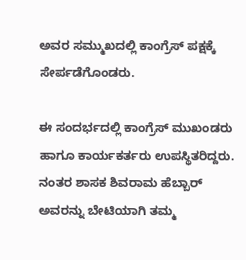ಅವರ ಸಮ್ಮುಖದಲ್ಲಿ ಕಾಂಗ್ರೆಸ್ ಪಕ್ಷಕ್ಕೆ ಸೇರ್ಪಡೆಗೊಂಡರು.

ಈ ಸಂದರ್ಭದಲ್ಲಿ ಕಾಂಗ್ರೆಸ್ ಮುಖಂಡರು ಹಾಗೂ ಕಾರ್ಯಕರ್ತರು ಉಪಸ್ಥಿತರಿದ್ದರು.
ನಂತರ ಶಾಸಕ ಶಿವರಾಮ ಹೆಬ್ಬಾರ್ ಅವರನ್ನು ಬೇಟಿಯಾಗಿ ತಮ್ಮ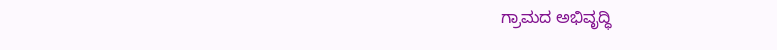ಗ್ರಾಮದ ಅಭಿವೃದ್ಧಿ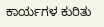ಕಾರ್ಯಗಳ ಕುರಿತು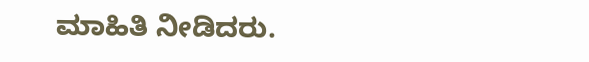ಮಾಹಿತಿ ನೀಡಿದರು.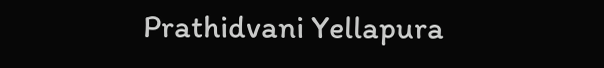Prathidvani Yellapura